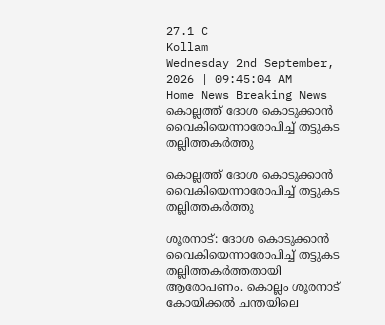27.1 C
Kollam
Wednesday 2nd September, 2026 | 09:45:04 AM
Home News Breaking News കൊല്ലത്ത് ദോശ കൊടുക്കാൻ വൈകിയെന്നാരോപിച്ച് തട്ടുകട തല്ലിത്തകർത്തു

കൊല്ലത്ത് ദോശ കൊടുക്കാൻ വൈകിയെന്നാരോപിച്ച് തട്ടുകട തല്ലിത്തകർത്തു

ശൂരനാട്: ദോശ കൊടുക്കാൻ വൈകിയെന്നാരോപിച്ച് തട്ടുകട തല്ലിത്തകർത്തതായി ആരോപണം. കൊല്ലം ശൂരനാട് കോയിക്കൽ ചന്തയിലെ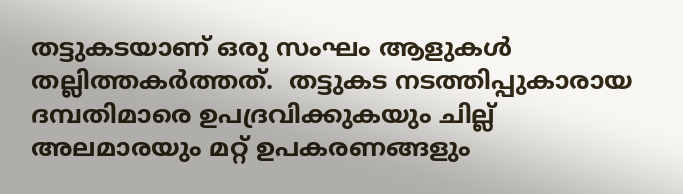തട്ടുകടയാണ് ഒരു സംഘം ആളുകൾ തല്ലിത്തകർത്തത്.  തട്ടുകട നടത്തിപ്പുകാരായ ദമ്പതിമാരെ ഉപദ്രവിക്കുകയും ചില്ല് അലമാരയും മറ്റ് ഉപകരണങ്ങളും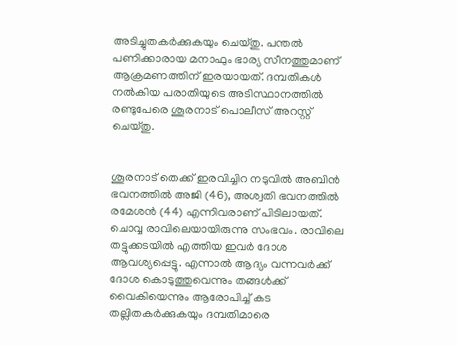അടിച്ചുതകർക്കുകയും ചെയ്തു. പന്തൽ പണിക്കാരായ മനാഫും ഭാര്യ സീനത്തുമാണ് ആക്രമണത്തിന് ഇരയായത്. ദമ്പതികൾ നൽകിയ പരാതിയുടെ അടിസ്ഥാനത്തിൽ രണ്ടുപേരെ ശൂരനാട് പൊലീസ് അറസ്റ്റ് ചെയ്തു.


ശൂരനാട് തെക്ക് ഇരവിച്ചിറ നടുവിൽ അബിൻ ഭവനത്തിൽ അജി (46), അശ്വതി ഭവനത്തിൽ രമേശൻ (44) എന്നിവരാണ് പിടിലായത്. ചൊവ്വ രാവിലെയായിരുന്നു സംഭവം. രാവിലെ തട്ടുക്കടയിൽ എത്തിയ ഇവർ ദോശ ആവശ്യപ്പെട്ടു. എന്നാൽ ആദ്യം വന്നവർക്ക് ദോശ കൊടുത്തുവെന്നും തങ്ങൾക്ക് വൈകിയെന്നും ആരോപിച്ച് കട തല്ലിതകർക്കുകയും ദമ്പതിമാരെ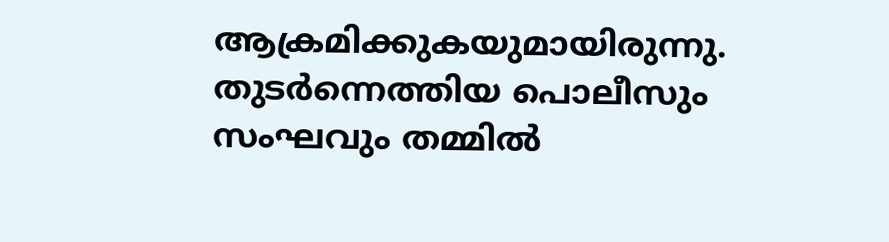ആക്രമിക്കുകയുമായിരുന്നു. തുട‌ർന്നെത്തിയ പൊലീസും സംഘവും തമ്മിൽ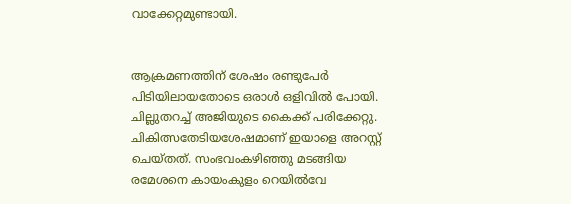വാക്കേറ്റമുണ്ടായി.


ആക്രമണത്തിന് ശേഷം രണ്ടുപേർ പിടിയിലായതോടെ ഒരാൾ ഒളിവിൽ പോയി. ചില്ലുതറച്ച് അജിയുടെ കൈക്ക് പരിക്കേറ്റു. ചികിത്സതേടിയശേഷമാണ് ഇയാളെ അറസ്റ്റ് ചെയ്തത്. സംഭവംകഴിഞ്ഞു മടങ്ങിയ രമേശനെ കായംകുളം റെയിൽവേ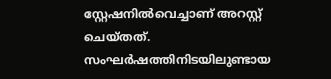സ്റ്റേഷനിൽവെച്ചാണ് അറസ്റ്റ് ചെയ്തത്. സംഘർഷത്തിനിടയിലുണ്ടായ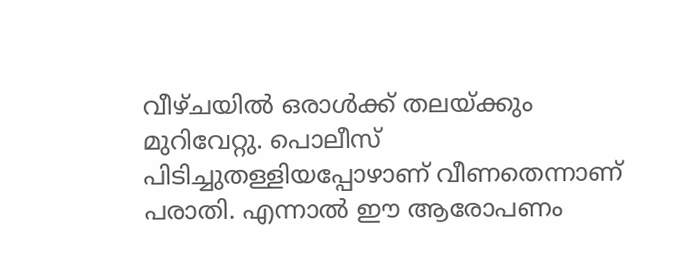വീഴ്ചയിൽ ഒരാൾക്ക് തലയ്ക്കും മുറിവേറ്റു. പൊലീസ് പിടിച്ചുതള്ളിയപ്പോഴാണ് വീണതെന്നാണ് പരാതി. എന്നാൽ ഈ ആരോപണം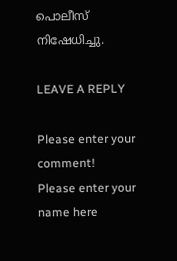പൊലീസ് നിഷേധിച്ചു.

LEAVE A REPLY

Please enter your comment!
Please enter your name here